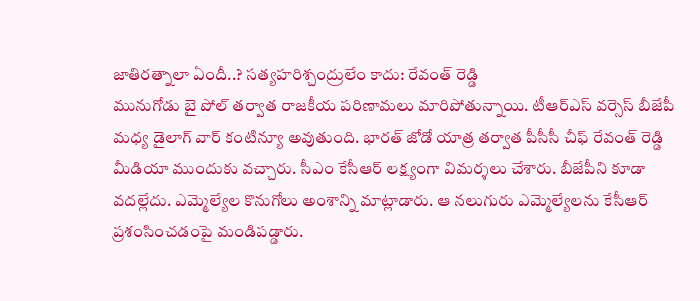జాతిరత్నాలా ఏందీ..? సత్యహరిశ్చంద్రులేం కాదు: రేవంత్ రెడ్డి
మునుగోడు బై పోల్ తర్వాత రాజకీయ పరిణామలు మారిపోతున్నాయి. టీఆర్ఎస్ వర్సెస్ బీజేపీ మధ్య డైలాగ్ వార్ కంటిన్యూ అవుతుంది. భారత్ జోడో యాత్ర తర్వాత పీసీసీ చీఫ్ రేవంత్ రెడ్డి మీడియా ముందుకు వచ్చారు. సీఎం కేసీఆర్ లక్ష్యంగా విమర్శలు చేశారు. బీజేపీని కూడా వదల్లేదు. ఎమ్మెల్యేల కొనుగోలు అంశాన్ని మాట్లాడారు. ఆ నలుగురు ఎమ్మెల్యేలను కేసీఆర్ ప్రశంసించడంపై మండిపడ్డారు.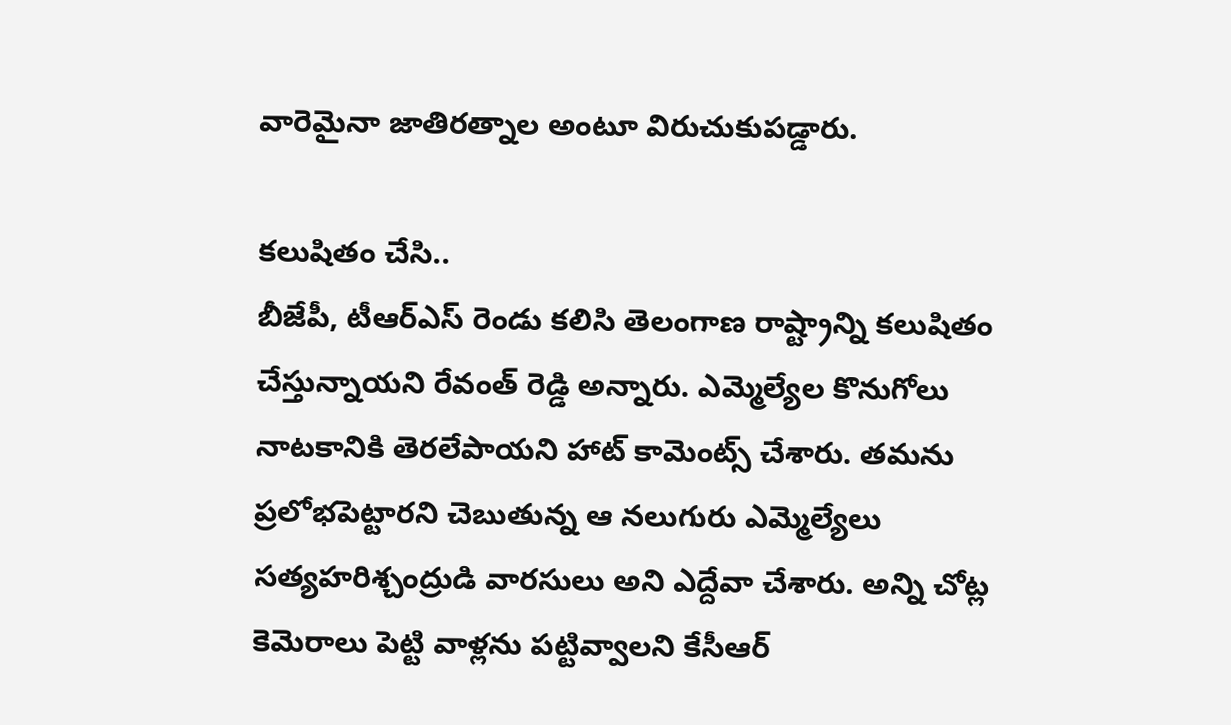వారెమైనా జాతిరత్నాల అంటూ విరుచుకుపడ్డారు.

కలుషితం చేసి..
బీజేపీ, టీఆర్ఎస్ రెండు కలిసి తెలంగాణ రాష్ట్రాన్ని కలుషితం చేస్తున్నాయని రేవంత్ రెడ్డి అన్నారు. ఎమ్మెల్యేల కొనుగోలు నాటకానికి తెరలేపాయని హాట్ కామెంట్స్ చేశారు. తమను ప్రలోభపెట్టారని చెబుతున్న ఆ నలుగురు ఎమ్మెల్యేలు సత్యహరిశ్చంద్రుడి వారసులు అని ఎద్దేవా చేశారు. అన్ని చోట్ల కెమెరాలు పెట్టి వాళ్లను పట్టివ్వాలని కేసీఆర్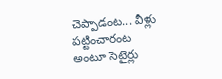చెప్పాడంట... వీళ్లు పట్టించారంట అంటూ సెటైర్లు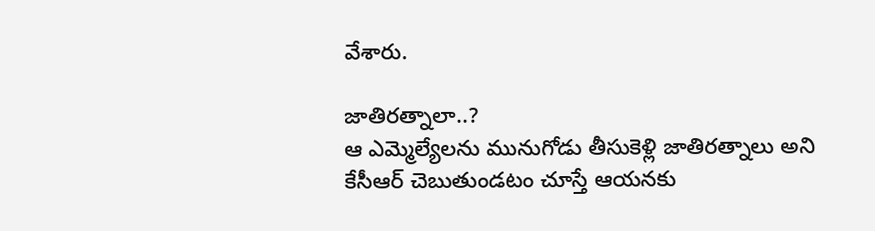వేశారు.

జాతిరత్నాలా..?
ఆ ఎమ్మెల్యేలను మునుగోడు తీసుకెళ్లి జాతిరత్నాలు అని కేసీఆర్ చెబుతుండటం చూస్తే ఆయనకు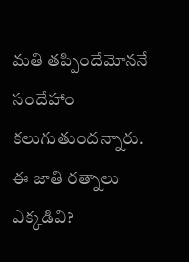మతి తప్పిందేమోననే సందేహాం కలుగుతుందన్నారు. ఈ జాతి రత్నాలు ఎక్కడివి?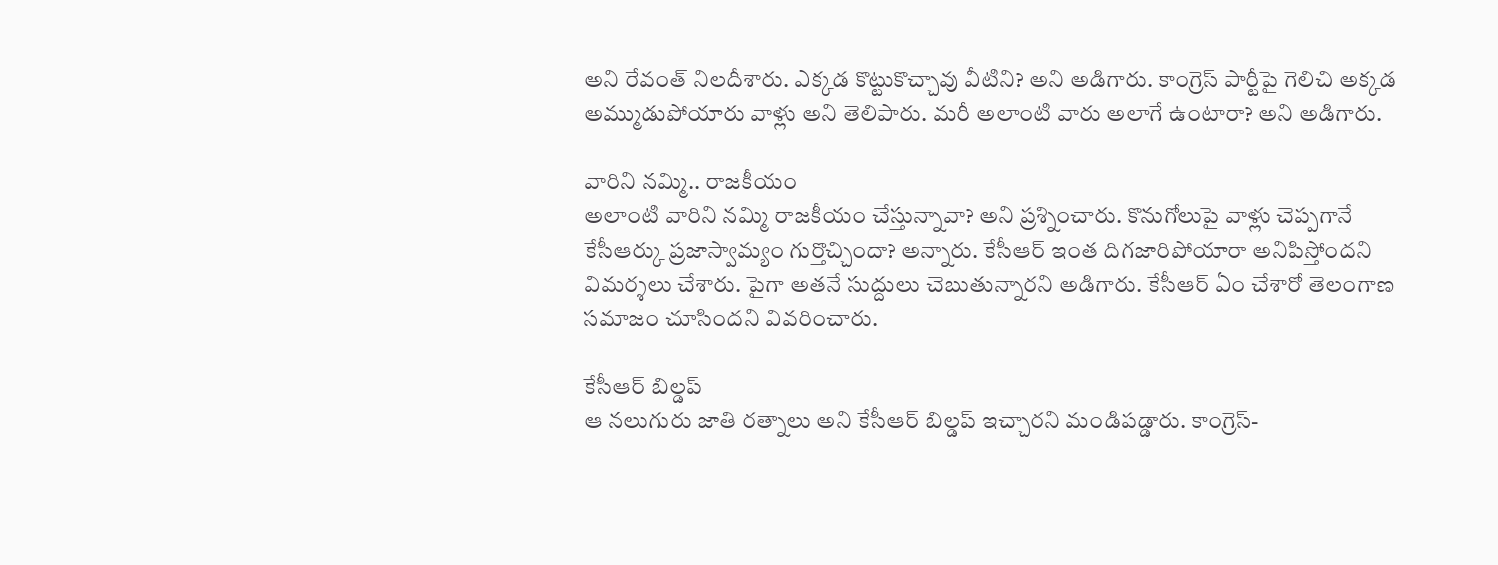అని రేవంత్ నిలదీశారు. ఎక్కడ కొట్టుకొచ్చావు వీటిని? అని అడిగారు. కాంగ్రెస్ పార్టీపై గెలిచి అక్కడ అమ్ముడుపోయారు వాళ్లు అని తెలిపారు. మరీ అలాంటి వారు అలాగే ఉంటారా? అని అడిగారు.

వారిని నమ్మి.. రాజకీయం
అలాంటి వారిని నమ్మి రాజకీయం చేస్తున్నావా? అని ప్రశ్నించారు. కొనుగోలుపై వాళ్లు చెప్పగానే కేసీఆర్కు ప్రజాస్వామ్యం గుర్తొచ్చిందా? అన్నారు. కేసీఆర్ ఇంత దిగజారిపోయారా అనిపిస్తోందని విమర్శలు చేశారు. పైగా అతనే సుద్దులు చెబుతున్నారని అడిగారు. కేసీఆర్ ఏం చేశారో తెలంగాణ సమాజం చూసిందని వివరించారు.

కేసీఆర్ బిల్డప్
ఆ నలుగురు జాతి రత్నాలు అని కేసీఆర్ బిల్డప్ ఇచ్చారని మండిపడ్డారు. కాంగ్రెస్-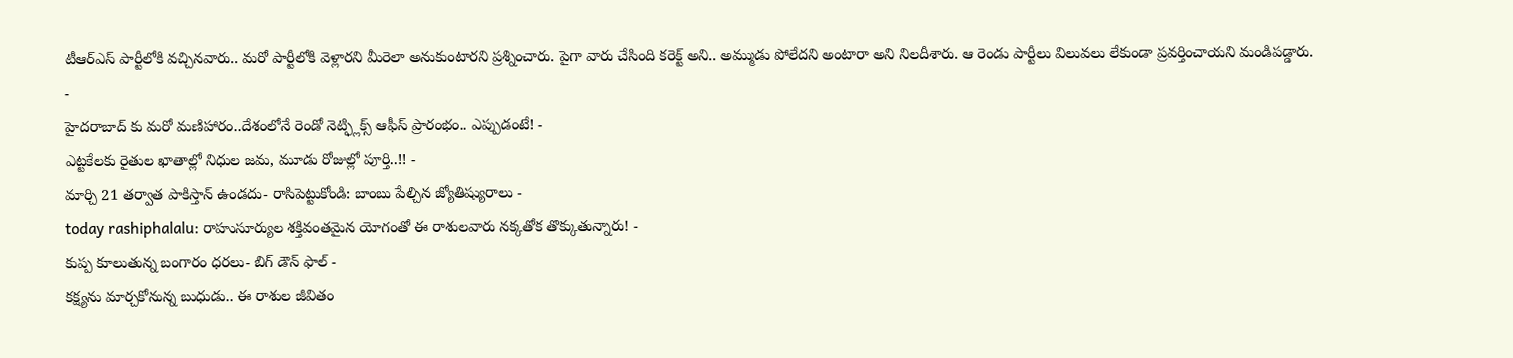టీఆర్ఎస్ పార్టీలోకి వచ్చినవారు.. మరో పార్టీలోకి వెళ్లారని మీరెలా అనుకుంటారని ప్రశ్నించారు. పైగా వారు చేసింది కరెక్ట్ అని.. అమ్ముడు పోలేదని అంటారా అని నిలదీశారు. ఆ రెండు పార్టీలు విలువలు లేకుండా ప్రవర్తించాయని మండిపడ్డారు.
-
హైదరాబాద్ కు మరో మణిహారం..దేశంలోనే రెండో నెట్ఫ్లిక్స్ ఆఫీస్ ప్రారంభం.. ఎప్పుడంటే! -
ఎట్టకేలకు రైతుల ఖాతాల్లో నిధుల జమ, మూడు రోజుల్లో పూర్తి..!! -
మార్చి 21 తర్వాత పాకిస్తాన్ ఉండదు- రాసిపెట్టుకోండి: బాంబు పేల్చిన జ్యోతిష్యురాలు -
today rashiphalalu: రాహుసూర్యుల శక్తివంతమైన యోగంతో ఈ రాశులవారు నక్కతోక తొక్కుతున్నారు! -
కుప్ప కూలుతున్న బంగారం ధరలు- బిగ్ డౌన్ ఫాల్ -
కక్ష్యను మార్చకోనున్న బుధుడు.. ఈ రాశుల జీవితం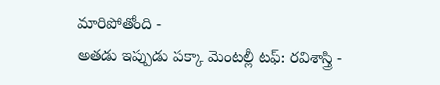మారిపోతోంది -
అతడు ఇప్పుడు పక్కా మెంటల్లీ టఫ్: రవిశాస్త్రి -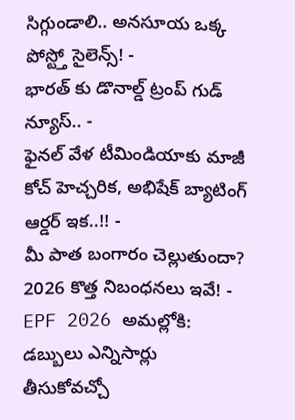సిగ్గుండాలి.. అనసూయ ఒక్క పోస్ట్తో సైలెన్స్! -
భారత్ కు డొనాల్డ్ ట్రంప్ గుడ్ న్యూస్.. -
ఫైనల్ వేళ టీమిండియాకు మాజీ కోచ్ హెచ్చరిక, అభిషేక్ బ్యాటింగ్ ఆర్డర్ ఇక..!! -
మీ పాత బంగారం చెల్లుతుందా? 2026 కొత్త నిబంధనలు ఇవే! -
EPF 2026 అమల్లోకి: డబ్బులు ఎన్నిసార్లు తీసుకోవచ్చో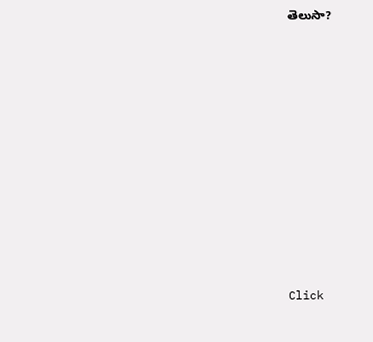తెలుసా?












Click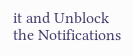it and Unblock the Notifications